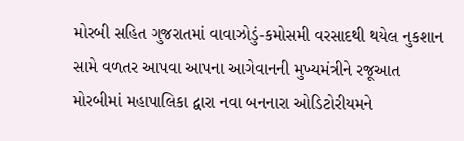મોરબી સહિત ગુજરાતમાં વાવાઝોડું-કમોસમી વરસાદથી થયેલ નુકશાન સામે વળતર આપવા આપના આગેવાનની મુખ્યમંત્રીને રજૂઆત મોરબીમાં મહાપાલિકા દ્વારા નવા બનનારા ઓડિટોરીયમને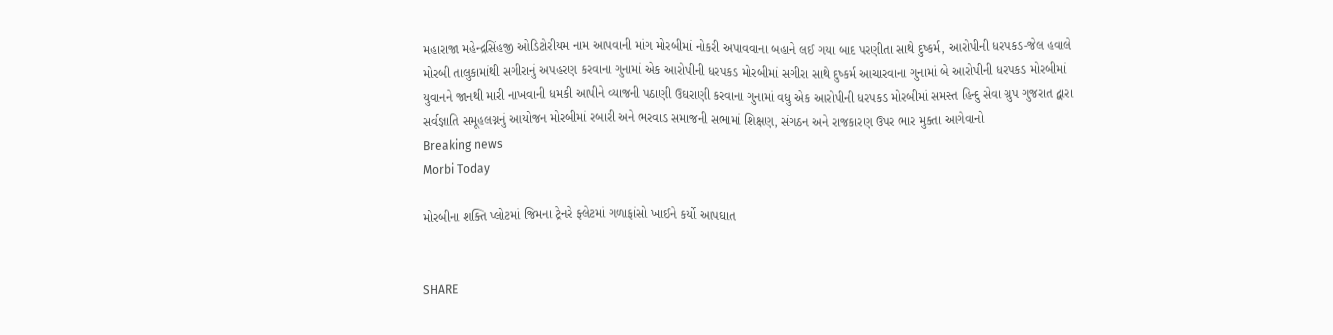મહારાજા મહેન્દ્રસિંહજી ઓડિટોરીયમ નામ આપવાની માંગ મોરબીમાં નોકરી અપાવવાના બહાને લઈ ગયા બાદ પરણીતા સાથે દુષ્કર્મ, આરોપીની ધરપકડ-જેલ હવાલે મોરબી તાલુકામાંથી સગીરાનું અપહરણ કરવાના ગુનામાં એક આરોપીની ધરપકડ મોરબીમાં સગીરા સાથે દુષ્કર્મ આચારવાના ગુનામાં બે આરોપીની ધરપકડ મોરબીમાં યુવાનને જાનથી મારી નાખવાની ધમકી આપીને વ્યાજની પઠાણી ઉઘરાણી કરવાના ગુનામાં વધુ એક આરોપીની ધરપકડ મોરબીમાં સમસ્ત હિન્દુ સેવા ગ્રુપ ગુજરાત દ્વારા સર્વજ્ઞાતિ સમૂહલગ્નનું આયોજન મોરબીમાં રબારી અને ભરવાડ સમાજની સભામાં શિક્ષણ, સંગઠન અને રાજકારણ ઉપર ભાર મુક્તા આગેવાનો
Breaking news
Morbi Today

મોરબીના શક્તિ પ્લોટમાં જિમના ટ્રેનરે ફ્લેટમાં ગળાફાંસો ખાઈને કર્યો આપઘાત


SHARE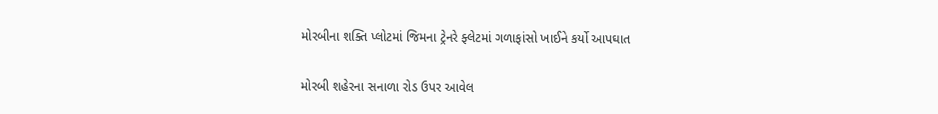મોરબીના શક્તિ પ્લોટમાં જિમના ટ્રેનરે ફ્લેટમાં ગળાફાંસો ખાઈને કર્યો આપઘાત

મોરબી શહેરના સનાળા રોડ ઉપર આવેલ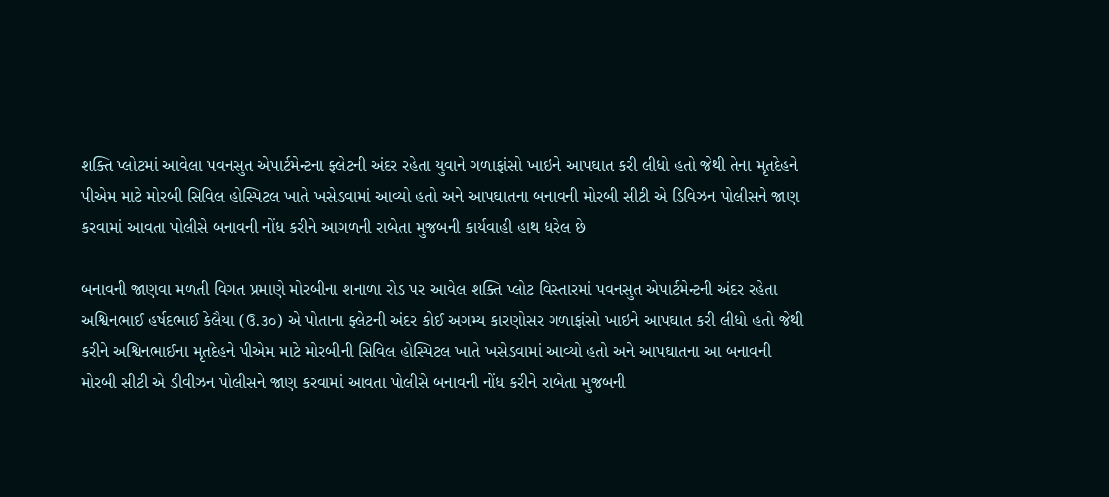શક્તિ પ્લોટમાં આવેલા પવનસુત એપાર્ટમેન્ટના ફ્લેટની અંદર રહેતા યુવાને ગળાફાંસો ખાઇને આપઘાત કરી લીધો હતો જેથી તેના મૃતદેહને પીએમ માટે મોરબી સિવિલ હોસ્પિટલ ખાતે ખસેડવામાં આવ્યો હતો અને આપઘાતના બનાવની મોરબી સીટી એ ડિવિઝન પોલીસને જાણ કરવામાં આવતા પોલીસે બનાવની નોંધ કરીને આગળની રાબેતા મુજબની કાર્યવાહી હાથ ધરેલ છે

બનાવની જાણવા મળતી વિગત પ્રમાણે મોરબીના શનાળા રોડ પર આવેલ શક્તિ પ્લોટ વિસ્તારમાં પવનસુત એપાર્ટમેન્ટની અંદર રહેતા અશ્વિનભાઈ હર્ષદભાઈ કેલૈયા (ઉ.૩૦) એ પોતાના ફ્લેટની અંદર કોઈ અગમ્ય કારણોસર ગળાફાંસો ખાઇને આપઘાત કરી લીધો હતો જેથી કરીને અશ્વિનભાઈના મૃતદેહને પીએમ માટે મોરબીની સિવિલ હોસ્પિટલ ખાતે ખસેડવામાં આવ્યો હતો અને આપઘાતના આ બનાવની મોરબી સીટી એ ડીવીઝન પોલીસને જાણ કરવામાં આવતા પોલીસે બનાવની નોંધ કરીને રાબેતા મુજબની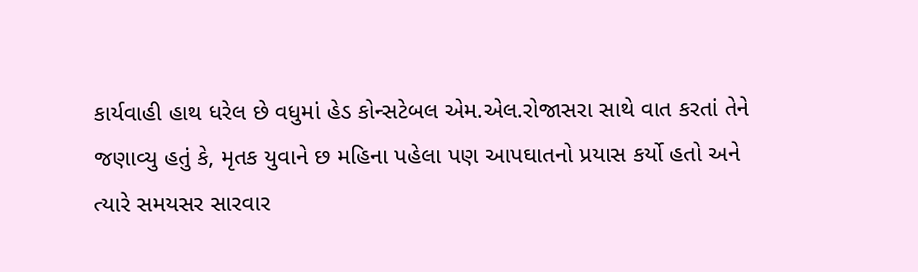કાર્યવાહી હાથ ધરેલ છે વધુમાં હેડ કોન્સટેબલ એમ.એલ.રોજાસરા સાથે વાત કરતાં તેને જણાવ્યુ હતું કે, મૃતક યુવાને છ મહિના પહેલા પણ આપઘાતનો પ્રયાસ કર્યો હતો અને ત્યારે સમયસર સારવાર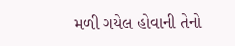મળી ગયેલ હોવાની તેનો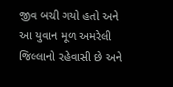જીવ બચી ગયો હતો અને આ યુવાન મૂળ અમરેલી જિલ્લાનો રહેવાસી છે અને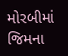મોરબીમાં જિમના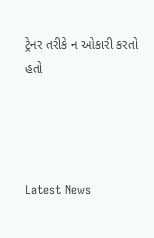ટ્રેનર તરીકે ન ઓકારી કરતો હતો




Latest News